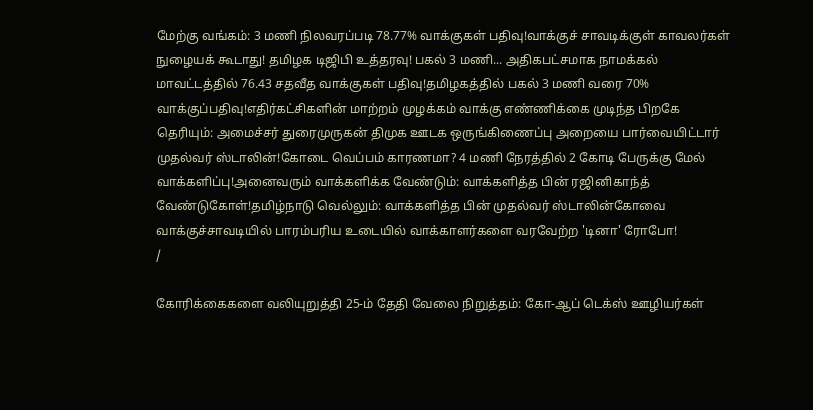மேற்கு வங்கம்: 3 மணி நிலவரப்படி 78.77% வாக்குகள் பதிவு!வாக்குச் சாவடிக்குள் காவலர்கள் நுழையக் கூடாது! தமிழக டிஜிபி உத்தரவு! பகல் 3 மணி... அதிகபட்சமாக நாமக்கல் மாவட்டத்தில் 76.43 சதவீத வாக்குகள் பதிவு!தமிழகத்தில் பகல் 3 மணி வரை 70% வாக்குப்பதிவு!எதிர்கட்சிகளின் மாற்றம் முழக்கம் வாக்கு எண்ணிக்கை முடிந்த பிறகே தெரியும்: அமைச்சர் துரைமுருகன் திமுக ஊடக ஒருங்கிணைப்பு அறையை பார்வையிட்டார் முதல்வர் ஸ்டாலின்!கோடை வெப்பம் காரணமா? 4 மணி நேரத்தில் 2 கோடி பேருக்கு மேல் வாக்களிப்பு!அனைவரும் வாக்களிக்க வேண்டும்: வாக்களித்த பின் ரஜினிகாந்த் வேண்டுகோள்!தமிழ்நாடு வெல்லும்: வாக்களித்த பின் முதல்வர் ஸ்டாலின்கோவை வாக்குச்சாவடியில் பாரம்பரிய உடையில் வாக்காளர்களை வரவேற்ற 'டினா' ரோபோ!
/

கோரிக்கைகளை வலியுறுத்தி 25-ம் தேதி வேலை நிறுத்தம்: கோ-ஆப் டெக்ஸ் ஊழியர்கள்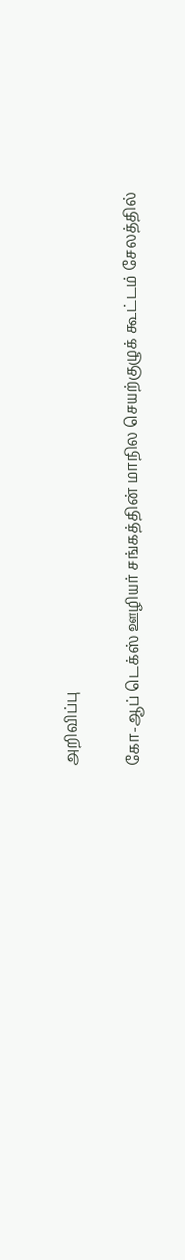அறிவிப்பு

கோ-ஆப் டெக்ஸ் ஊழியர் சங்கத்தின் மாநில செயற்குழுக் கூட்டம் சேலத்தில்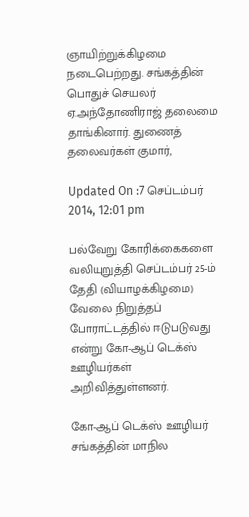ஞாயிற்றுக்கிழமை நடைபெற்றது. சங்கத்தின் பொதுச் செயலர் ஏ.அந்தோணிராஜ் தலைமை தாங்கினார். துணைத் தலைவர்கள் குமார்,

Updated On :7 செப்டம்பர் 2014, 12:01 pm

பல்வேறு கோரிக்கைகளை வலியுறுத்தி செப்டம்பர் 25-ம் தேதி (வியாழக்கிழமை) வேலை நிறுத்தப் போராட்டத்தில் ஈடுபடுவது என்று கோ-ஆப் டெக்ஸ் ஊழியர்கள் அறிவித்துள்ளனர்.

கோ-ஆப் டெக்ஸ் ஊழியர் சங்கத்தின் மாநில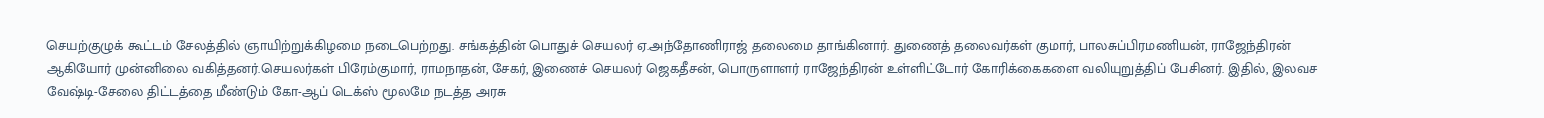செயற்குழுக் கூட்டம் சேலத்தில் ஞாயிற்றுக்கிழமை நடைபெற்றது. சங்கத்தின் பொதுச் செயலர் ஏ.அந்தோணிராஜ் தலைமை தாங்கினார். துணைத் தலைவர்கள் குமார், பாலசுப்பிரமணியன், ராஜேந்திரன் ஆகியோர் முன்னிலை வகித்தனர்.செயலர்கள் பிரேம்குமார், ராமநாதன், சேகர், இணைச் செயலர் ஜெகதீசன், பொருளாளர் ராஜேந்திரன் உள்ளிட்டோர் கோரிக்கைகளை வலியுறுத்திப் பேசினர். இதில், இலவச வேஷ்டி-சேலை திட்டத்தை மீண்டும் கோ-ஆப் டெக்ஸ் மூலமே நடத்த அரசு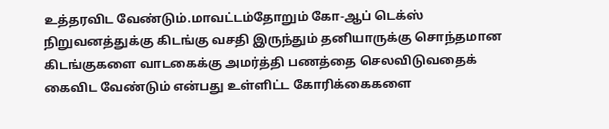உத்தரவிட வேண்டும்.மாவட்டம்தோறும் கோ-ஆப் டெக்ஸ் நிறுவனத்துக்கு கிடங்கு வசதி இருந்தும் தனியாருக்கு சொந்தமான கிடங்குகளை வாடகைக்கு அமர்த்தி பணத்தை செலவிடுவதைக் கைவிட வேண்டும் என்பது உள்ளிட்ட கோரிக்கைகளை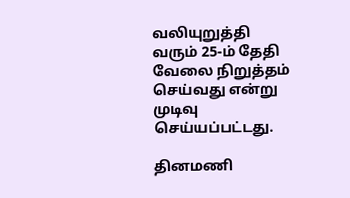வலியுறுத்தி வரும் 25-ம் தேதி வேலை நிறுத்தம் செய்வது என்று முடிவு செய்யப்பட்டது.

தினமணி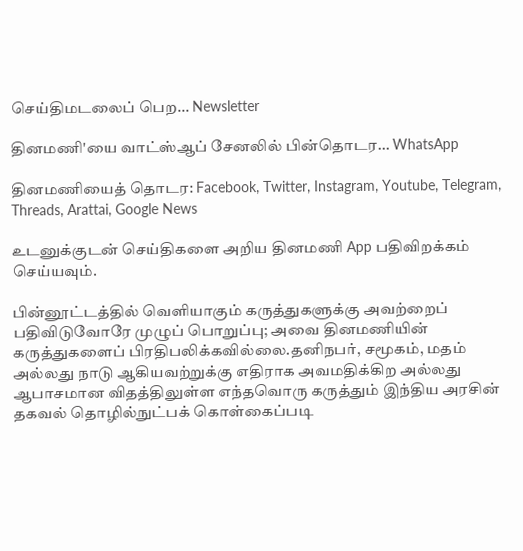செய்திமடலைப் பெற... Newsletter

தினமணி'யை வாட்ஸ்ஆப் சேனலில் பின்தொடர... WhatsApp

தினமணியைத் தொடர: Facebook, Twitter, Instagram, Youtube, Telegram, Threads, Arattai, Google News

உடனுக்குடன் செய்திகளை அறிய தினமணி App பதிவிறக்கம் செய்யவும்.

பின்னூட்டத்தில் வெளியாகும் கருத்துகளுக்கு அவற்றைப் பதிவிடுவோரே முழுப் பொறுப்பு; அவை தினமணியின் கருத்துகளைப் பிரதிபலிக்கவில்லை.தனிநபர், சமூகம், மதம் அல்லது நாடு ஆகியவற்றுக்கு எதிராக அவமதிக்கிற அல்லது ஆபாசமான விதத்திலுள்ள எந்தவொரு கருத்தும் இந்திய அரசின் தகவல் தொழில்நுட்பக் கொள்கைப்படி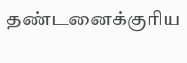தண்டனைக்குரிய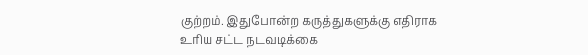குற்றம். இதுபோன்ற கருத்துகளுக்கு எதிராக உரிய சட்ட நடவடிக்கை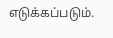எடுக்கப்படும்.